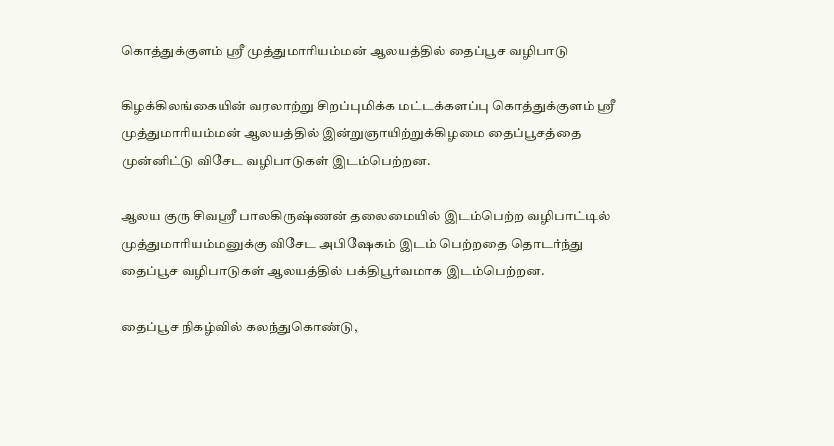கொத்துக்குளம் ஸ்ரீ முத்துமாரியம்மன் ஆலயத்தில் தைப்பூச வழிபாடு

கிழக்கிலங்கையின் வரலாற்று சிறப்புமிக்க மட்டக்களப்பு கொத்துக்குளம் ஸ்ரீ முத்துமாரியம்மன் ஆலயத்தில் இன்றுஞாயிற்றுக்கிழமை தைப்பூசத்தை முன்னிட்டு விசேட வழிபாடுகள் இடம்பெற்றன.

ஆலய குரு சிவஸ்ரீ பாலகிருஷ்ணன் தலைமையில் இடம்பெற்ற வழிபாட்டில் முத்துமாரியம்மனுக்கு விசேட அபிஷேகம் இடம் பெற்றதை தொடர்ந்து தைப்பூச வழிபாடுகள் ஆலயத்தில் பக்திபூர்வமாக இடம்பெற்றன.

தைப்பூச நிகழ்வில் கலந்துகொண்டு,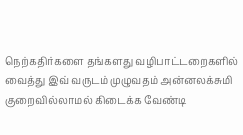நெற்கதிர்களை தங்களது வழிபாட்டறைகளில் வைத்து இவ் வருடம் முழுவதம் அன்னலக்சுமி குறைவில்லாமல் கிடைக்க வேண்டி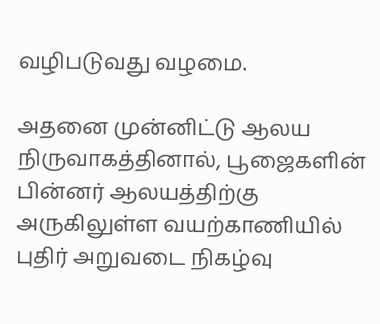வழிபடுவது வழமை.

அதனை முன்னிட்டு ஆலய நிருவாகத்தினால், பூஜைகளின் பின்னர் ஆலயத்திற்கு அருகிலுள்ள வயற்காணியில் புதிர் அறுவடை நிகழ்வு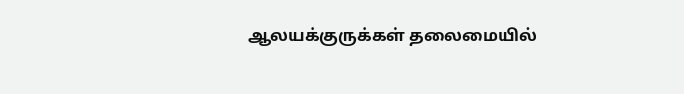ஆலயக்குருக்கள் தலைமையில்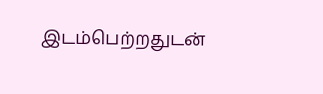இடம்பெற்றதுடன்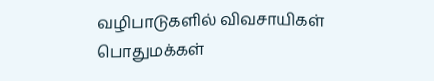வழிபாடுகளில் விவசாயிகள் பொதுமக்கள்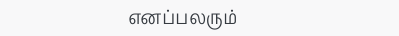எனப்பலரும்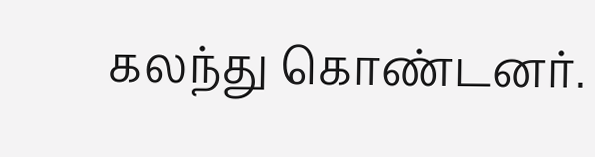கலந்து கொண்டனர்.